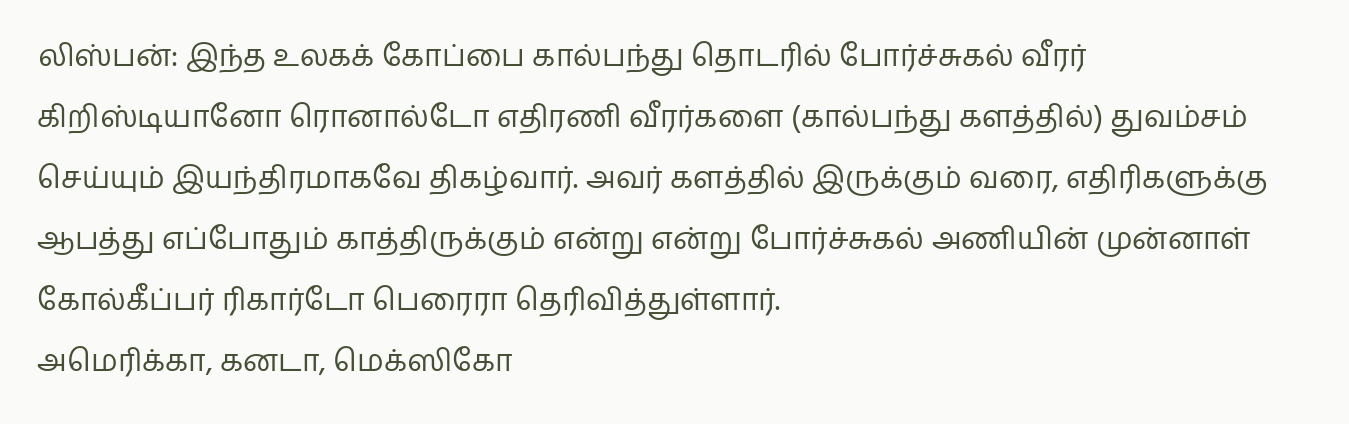லிஸ்பன்: இந்த உலகக் கோப்பை கால்பந்து தொடரில் போர்ச்சுகல் வீரர் கிறிஸ்டியானோ ரொனால்டோ எதிரணி வீரர்களை (கால்பந்து களத்தில்) துவம்சம் செய்யும் இயந்திரமாகவே திகழ்வார். அவர் களத்தில் இருக்கும் வரை, எதிரிகளுக்கு ஆபத்து எப்போதும் காத்திருக்கும் என்று என்று போர்ச்சுகல் அணியின் முன்னாள் கோல்கீப்பர் ரிகார்டோ பெரைரா தெரிவித்துள்ளார்.
அமெரிக்கா, கனடா, மெக்ஸிகோ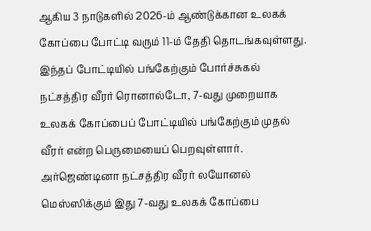ஆகிய 3 நாடுகளில் 2026-ம் ஆண்டுக்கான உலகக் கோப்பை போட்டி வரும் 11-ம் தேதி தொடங்கவுள்ளது. இந்தப் போட்டியில் பங்கேற்கும் போர்ச்சுகல் நட்சத்திர வீரர் ரொனால்டோ, 7-வது முறையாக உலகக் கோப்பைப் போட்டியில் பங்கேற்கும் முதல் வீரர் என்ற பெருமையைப் பெறவுள்ளார்.
அர்ஜெண்டினா நட்சத்திர வீரர் லயோனல் மெஸ்ஸிக்கும் இது 7-வது உலகக் கோப்பை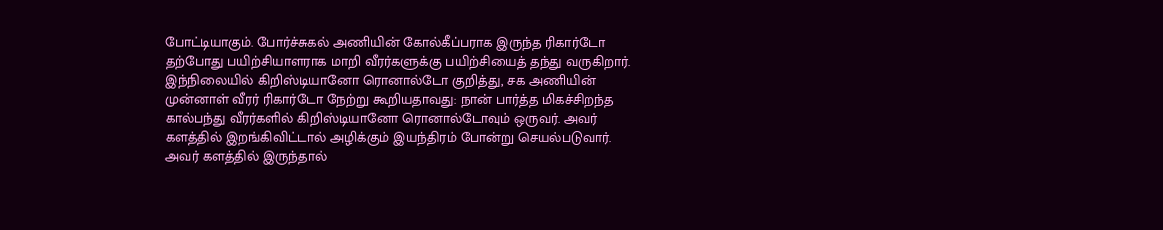போட்டியாகும். போர்ச்சுகல் அணியின் கோல்கீப்பராக இருந்த ரிகார்டோ தற்போது பயிற்சியாளராக மாறி வீரர்களுக்கு பயிற்சியைத் தந்து வருகிறார்.
இந்நிலையில் கிறிஸ்டியானோ ரொனால்டோ குறித்து, சக அணியின் முன்னாள் வீரர் ரிகார்டோ நேற்று கூறியதாவது: நான் பார்த்த மிகச்சிறந்த கால்பந்து வீரர்களில் கிறிஸ்டியானோ ரொனால்டோவும் ஒருவர். அவர் களத்தில் இறங்கிவிட்டால் அழிக்கும் இயந்திரம் போன்று செயல்படுவார். அவர் களத்தில் இருந்தால்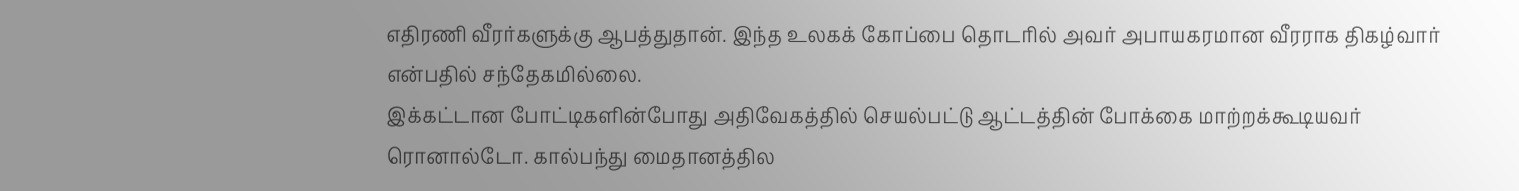எதிரணி வீரர்களுக்கு ஆபத்துதான். இந்த உலகக் கோப்பை தொடரில் அவர் அபாயகரமான வீரராக திகழ்வார் என்பதில் சந்தேகமில்லை.
இக்கட்டான போட்டிகளின்போது அதிவேகத்தில் செயல்பட்டு ஆட்டத்தின் போக்கை மாற்றக்கூடியவர் ரொனால்டோ. கால்பந்து மைதானத்தில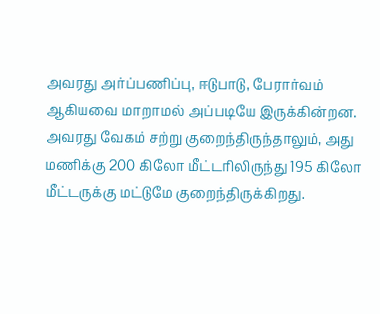அவரது அர்ப்பணிப்பு, ஈடுபாடு, பேரார்வம் ஆகியவை மாறாமல் அப்படியே இருக்கின்றன. அவரது வேகம் சற்று குறைந்திருந்தாலும், அது மணிக்கு 200 கிலோ மீட்டரிலிருந்து 195 கிலோ மீட்டருக்கு மட்டுமே குறைந்திருக்கிறது.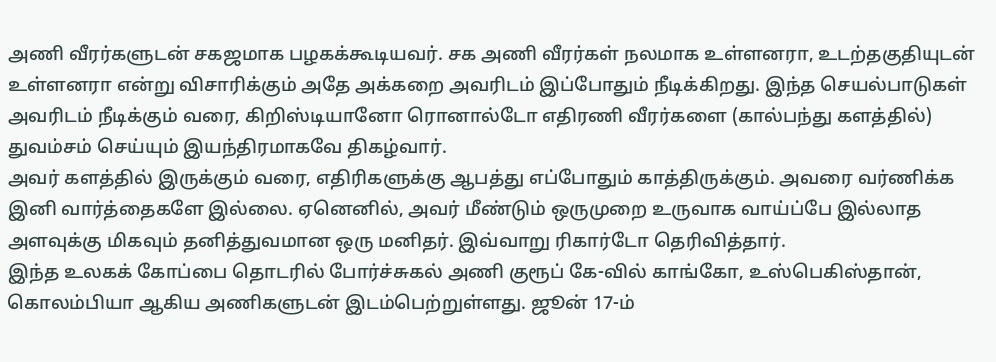அணி வீரர்களுடன் சகஜமாக பழகக்கூடியவர். சக அணி வீரர்கள் நலமாக உள்ளனரா, உடற்தகுதியுடன் உள்ளனரா என்று விசாரிக்கும் அதே அக்கறை அவரிடம் இப்போதும் நீடிக்கிறது. இந்த செயல்பாடுகள் அவரிடம் நீடிக்கும் வரை, கிறிஸ்டியானோ ரொனால்டோ எதிரணி வீரர்களை (கால்பந்து களத்தில்) துவம்சம் செய்யும் இயந்திரமாகவே திகழ்வார்.
அவர் களத்தில் இருக்கும் வரை, எதிரிகளுக்கு ஆபத்து எப்போதும் காத்திருக்கும். அவரை வர்ணிக்க இனி வார்த்தைகளே இல்லை. ஏனெனில், அவர் மீண்டும் ஒருமுறை உருவாக வாய்ப்பே இல்லாத அளவுக்கு மிகவும் தனித்துவமான ஒரு மனிதர். இவ்வாறு ரிகார்டோ தெரிவித்தார்.
இந்த உலகக் கோப்பை தொடரில் போர்ச்சுகல் அணி குரூப் கே-வில் காங்கோ, உஸ்பெகிஸ்தான், கொலம்பியா ஆகிய அணிகளுடன் இடம்பெற்றுள்ளது. ஜூன் 17-ம்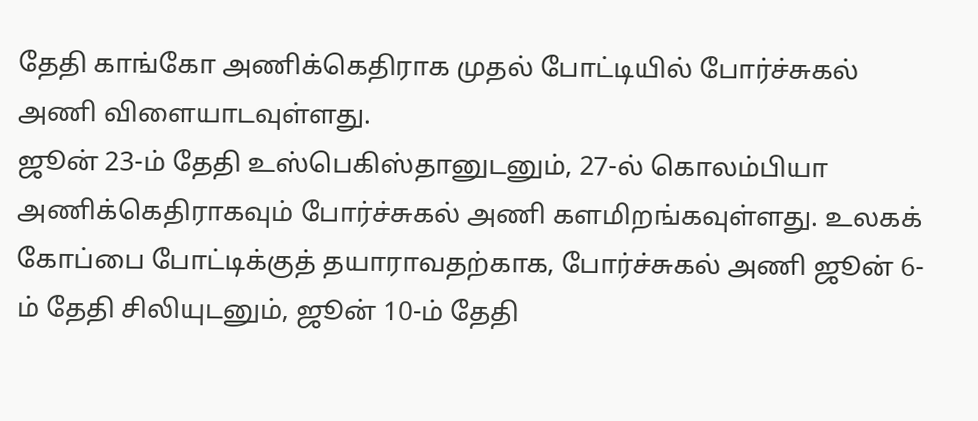தேதி காங்கோ அணிக்கெதிராக முதல் போட்டியில் போர்ச்சுகல் அணி விளையாடவுள்ளது.
ஜூன் 23-ம் தேதி உஸ்பெகிஸ்தானுடனும், 27-ல் கொலம்பியா அணிக்கெதிராகவும் போர்ச்சுகல் அணி களமிறங்கவுள்ளது. உலகக் கோப்பை போட்டிக்குத் தயாராவதற்காக, போர்ச்சுகல் அணி ஜூன் 6-ம் தேதி சிலியுடனும், ஜூன் 10-ம் தேதி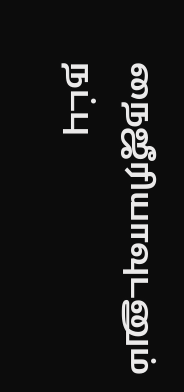நைஜீரியாவுடனும் நட்பு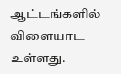ஆட்டங்களில் விளையாட உள்ளது.